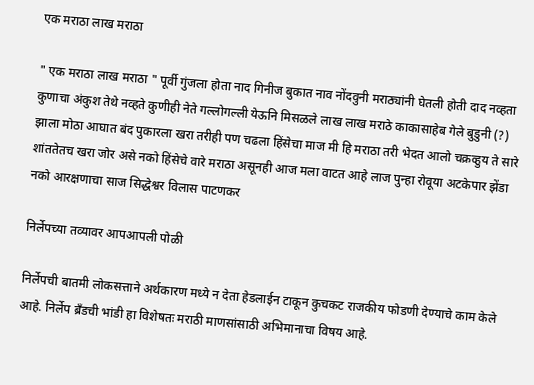एक मराठा लाख मराठा

" एक मराठा लाख मराठा " पूर्वी गुंजला होता नाद गिनीज बुकात नाव नोंदवुनी मराठ्यांनी घेतली होती दाद नव्हता कुणाचा अंकुश तेथे नव्हते कुणीही नेते गल्लोगल्ली येऊनि मिसळले लाख लाख मराठे काकासाहेब गेले बुडुनी (?) झाला मोठा आघात बंद पुकारला खरा तरीही पण चढला हिंसेचा माज मी हि मराठा तरी भेदत आलो चक्रव्हुय ते सारे शांततेतच खरा जोर असे नको हिंसेचे वारे मराठा असूनही आज मला वाटत आहे लाज पुन्हा रोवूया अटकेपार झेंडा नको आरक्षणाचा साज सिद्धेश्वर विलास पाटणकर

निर्लेपच्या तव्यावर आपआपली पोळी

निर्लेपची बातमी लोकसत्ताने अर्थकारण मध्ये न देता हेडलाईन टाकून कुचकट राजकीय फोडणी देण्याचे काम केले आहे. निर्लेप ब्रँडची भांडी हा विशेषतः मराठी माणसांसाठी अभिमानाचा विषय आहे.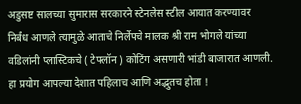अडुसष्ट सालच्या सुमारास सरकारने स्टेनलेस स्टील आयात करण्यावर निर्बंध आणले त्यामुळे आताचे निर्लेपचे मालक श्री राम भोगले यांच्या वडिलांनी प्लास्टिकचे ( टेफ्लॉन ) कोटिंग असणारी भांडी बाजारात आणली. हा प्रयोग आपल्या देशात पहिलाच आणि अद्भुतच होता !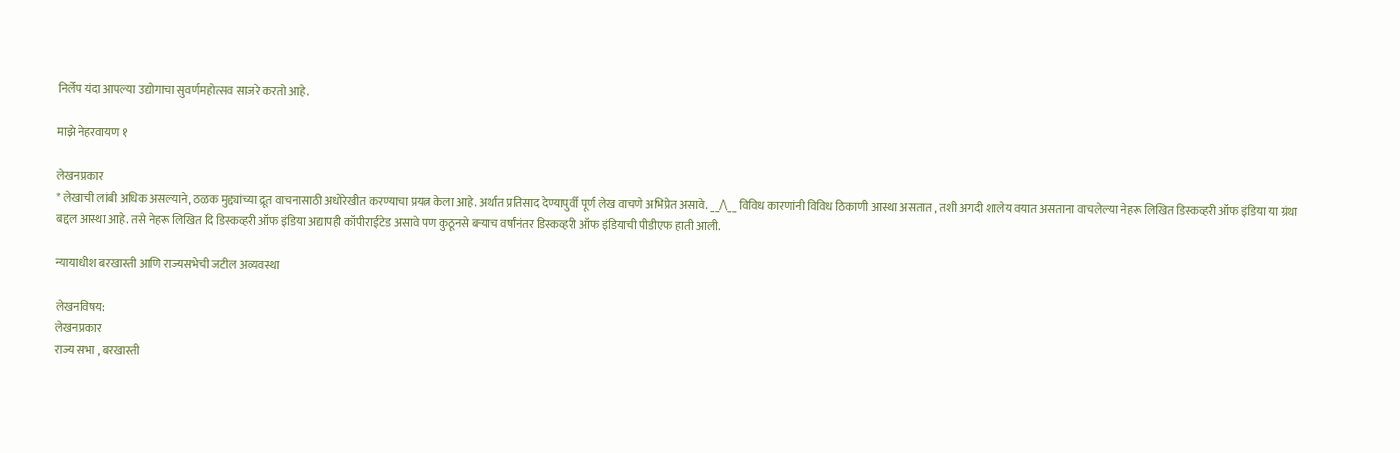निर्लेप यंदा आपल्या उद्योगाचा सुवर्णमहोत्सव साजरे करतो आहे.

माझे नेहरवायण १

लेखनप्रकार
* लेखाची लांबी अधिक असल्याने, ठळक मुद्द्यांच्या द्रूत वाचनासाठी अधोरेखीत करण्याचा प्रयत्न केला आहे. अर्थात प्रतिसाद देण्यापुर्वी पूर्ण लेख वाचणे अभिप्रेत असावे. __/\__ विविध कारणांनी विविध ठिकाणी आस्था असतात , तशी अगदी शालेय वयात असताना वाचलेल्या नेहरू लिखित डिस्कव्हरी ऑफ इंडिया या ग्रंथा बद्दल आस्था आहे. तसे नेहरू लिखित दि डिस्कव्हरी ऑफ इंडिया अद्यापही कॉपीराईटेड असावे पण कुठूनसे बऱ्याच वर्षांनंतर डिस्कव्हरी ऑफ इंडियाची पीडीएफ हाती आली.

न्यायाधीश बरखास्ती आणि राज्यसभेची जटील अव्यवस्था

लेखनविषय:
लेखनप्रकार
राज्य सभा , बरखास्ती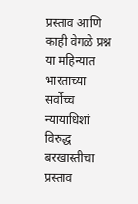प्रस्ताव आणि काही वेगळे प्रश्न या महिन्यात भारताच्या सर्वोच्च न्यायाधिशां विरुद्ध बरखास्तीचा प्रस्ताव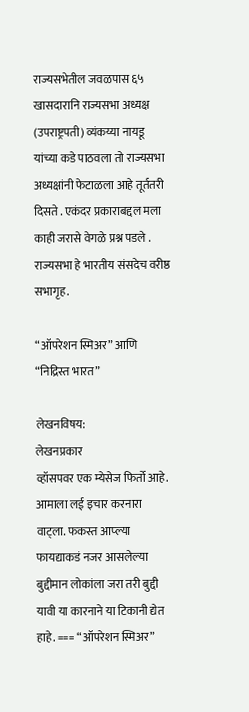राज्यसभेतील जवळपास ६५ खासदारानि राज्यसभा अध्यक्ष (उपराष्ट्रपती) व्यंकय्या नायडू यांच्या कडे पाठवला तो राज्यसभा अध्यक्षांनी फेटाळला आहे तूर्ततरी दिसते . एकंदर प्रकाराबद्दल मला काही जरासे वेगळे प्रश्न पडले . राज्यसभा हे भारतीय संसदेच वरीष्ठ सभागृह.

“ऑपरेशन स्मिअर” आणि “निद्रिस्त भारत”

लेखनविषय:
लेखनप्रकार
व्हॉसपवर एक म्येसेज फिर्तो आहे. आमाला लई इचार करनारा वाट्ला. फकस्त आप्ल्या फायद्याकडं नजर आसलेल्या बुद्दीमान लोकांला जरा तरी बुद्दी यावी या कारनाने या टिकानी द्येत हाहे. === “ऑपरेशन स्मिअर”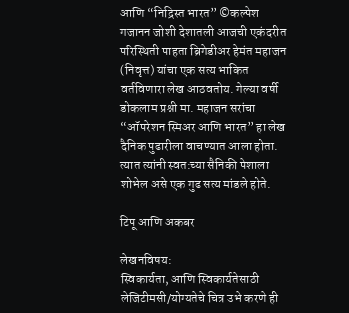आणि “निद्रिस्त भारत” ©कल्पेश गजानन जोशी देशातली आजची एकंदरीत परिस्थिती पाहता ब्रिगेडीअर हेमंत महाजन (निवृत्त) यांचा एक सत्य भाकित वर्तविणारा लेख आठवतोय. गेल्या वर्षी डोकलाम प्रश्नी मा. महाजन सरांचा “ऑपरेशन स्मिअर आणि भारत” हा लेख दैनिक पुढारीला वाचण्यात आला होता. त्यात त्यांनी स्वत:च्या सैनिकी पेशाला शोभेल असे एक गुढ सत्य मांडले होते.

टिपू आणि अकबर

लेखनविषय:
स्विकार्यता, आणि स्विकार्यतेसाठी लेजिटीमसी/योग्यतेचे चित्र उभे करणे ही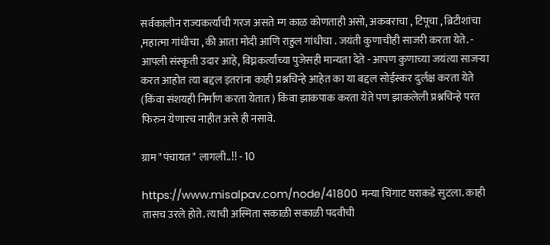सर्वकालीन राज्यकर्त्यांची गरज असते म्ग काळ कोणताही असो, अकबराचा , टिपूचा , ब्रिटीशांचा ,महात्मा गांधीचा , की आता मोदी आणि राहुल गांधीचा . जयंती कुणाचीही साजरी करता येते. - आपली संस्कृती उदार आहे, विघ्नकर्त्यांच्या पुजेसही मान्यता देते - आपण कुणाच्या जयंत्या साजर्‍या करत आहोत त्या बद्दल इतरांना काही प्रश्नचिन्हे आहेत का या बद्दल सोईस्कर दुर्लक्ष करता येते (किंवा संशयही निर्माण करता येतात) किंवा झाकपाक करता येते पण झाकलेली प्रश्नचिन्हे परत फिरुन येणारच नाहीत असे ही नसावे.

ग्राम"पंचायत" लागली..!! - 10

https://www.misalpav.com/node/41800 मन्या चिंगाट घराकडे सुटला. काही तासच उरले होते. त्याची अस्मिता सकाळी सकाळी पदवीची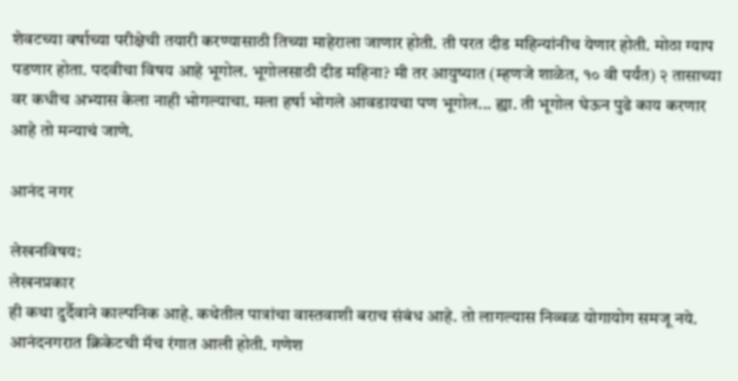शेवटच्या वर्षाच्या परीक्षेची तयारी करण्यासाठी तिच्या माहेराला जाणार होती. ती परत दीड महिन्यांनीच येणार होती. मोठा ग्याप पडणार होता. पदवीचा विषय आहे भूगोल. भूगोलसाठी दीड महिना? मी तर आयुष्यात (म्हणजे शाळेत, १० वी पर्यंत) २ तासाच्या वर कधीच अभ्यास केला नाही भोगल्याचा. मला हर्षा भोगले आवडायचा पण भूगोल... ह्या. ती भूगोल घेऊन पुढे काय करणार आहे तो मन्याचं जाणे.

आनंद नगर

लेखनविषय:
लेखनप्रकार
ही कथा दुर्दैवाने काल्पनिक आहे. कथेतील पात्रांचा वास्तवाशी बराच संबंध आहे. तो लागल्यास निव्वळ योगायोग समजू नये. आनंदनगरात क्रिकेटची मॅच रंगात आली होती. गणेश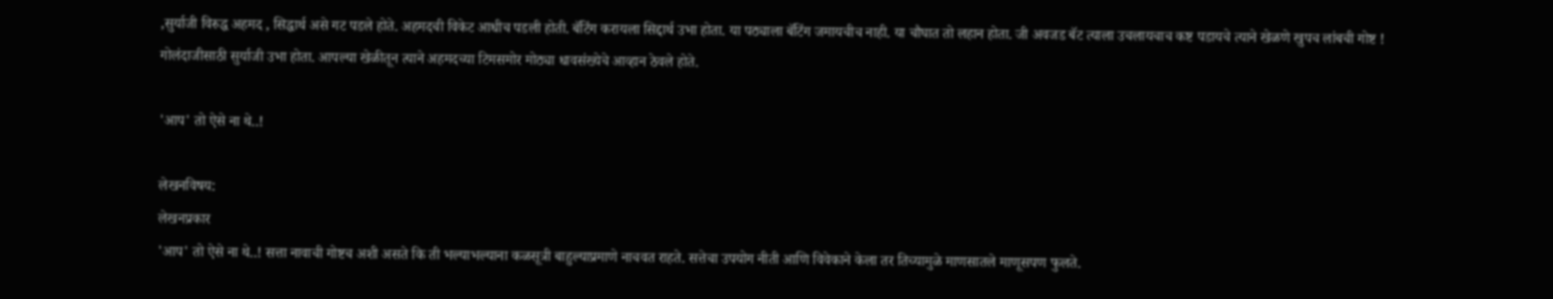,सुर्याजी विरुद्ध अहमद , सिद्धार्थ असे गट पडले होते. अहमदची विकेट आधीच पडली होती. बॅटिंग करायला सिद्दार्थ उभा होता. या पठ्याला बॅटिंग जमायचीच नाही. या चौघात तो लहान होता. जी अवजड बॅट त्याला उचलायचाच कष्ट पडायचे त्याने खेळणे खुपच लांबची गोष्ट ! गोलंदाजीसाठी सुर्याजी उभा होता. आपल्या खेळीतून त्याने अहमदच्या टिमसमोर मोठ्या धावसंख्येचे आव्हान ठेवले होते.

'आप' तो ऐसे ना थे..!

लेखनविषय:
लेखनप्रकार
'आप' तो ऐसे ना थे..! सत्ता नावाची गोष्टच अशी असते कि ती भल्याभल्याना कळसूत्री बाहुल्याप्रमाणे नाचवत राहते. सत्तेचा उपयोग नीती आणि विवेकाने केला तर तिच्यामुळे माणसातले माणूसपण फुलते.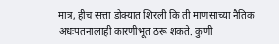मात्र, हीच सत्ता डोक्यात शिरली कि ती माणसाच्या नैतिक अधःपतनालाही कारणीभूत ठरू शकते. कुणी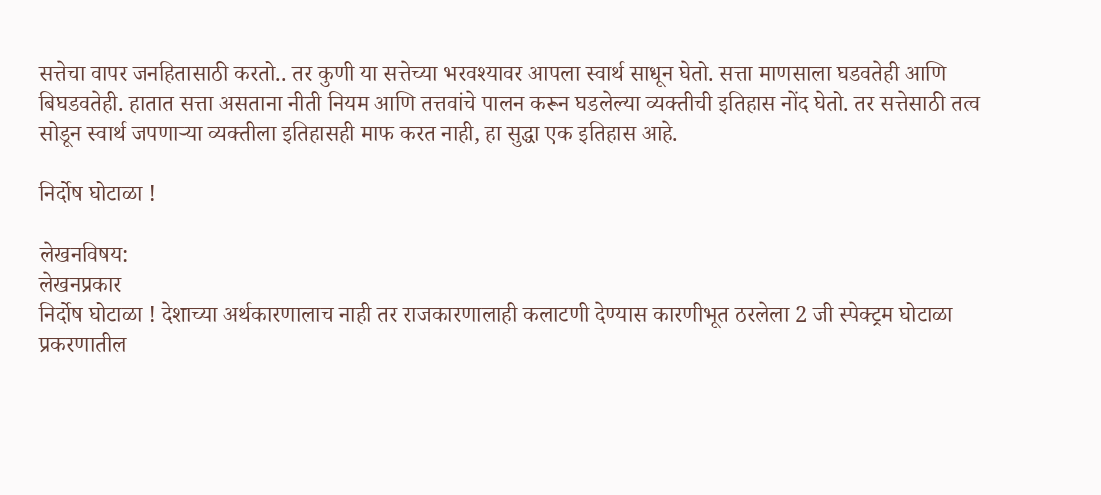सत्तेचा वापर जनहितासाठी करतो.. तर कुणी या सत्तेच्या भरवश्यावर आपला स्वार्थ साधून घेतो. सत्ता माणसाला घडवतेही आणि बिघडवतेही. हातात सत्ता असताना नीती नियम आणि तत्तवांचे पालन करून घडलेल्या व्यक्तीची इतिहास नोंद घेतो. तर सत्तेसाठी तत्व सोडून स्वार्थ जपणाऱ्या व्यक्तीला इतिहासही माफ करत नाही, हा सुद्धा एक इतिहास आहे.

निर्दोष घोटाळा !

लेखनविषय:
लेखनप्रकार
निर्दोष घोटाळा ! देशाच्या अर्थकारणालाच नाही तर राजकारणालाही कलाटणी देण्यास कारणीभूत ठरलेला 2 जी स्पेक्ट्रम घोटाळा प्रकरणातील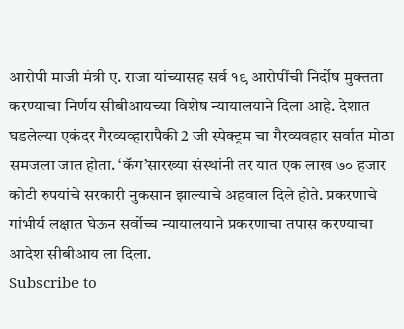आरोपी माजी मंत्री ए. राजा यांच्यासह सर्व १९ आरोपींची निर्दोष मुक्तता करण्याचा निर्णय सीबीआयच्या विशेष न्यायालयाने दिला आहे. देशात घडलेल्या एकंदर गैरव्यव्हारापैकी 2 जी स्पेक्ट्रम चा गैरव्यवहार सर्वात मोठा समजला जात होता. ‘कॅग’सारख्या संस्थांनी तर यात एक लाख ७० हजार कोटी रुपयांचे सरकारी नुकसान झाल्याचे अहवाल दिले होते. प्रकरणाचे गांभीर्य लक्षात घेऊन सर्वोच्च न्यायालयाने प्रकरणाचा तपास करण्याचा आदेश सीबीआय ला दिला.
Subscribe to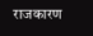राजकारण